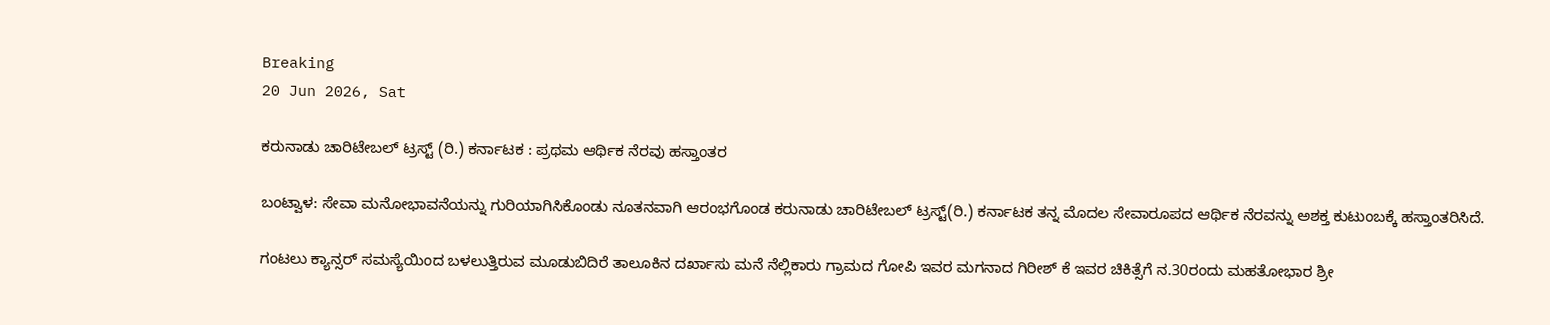Breaking
20 Jun 2026, Sat

ಕರುನಾಡು ಚಾರಿಟೇಬಲ್ ಟ್ರಸ್ಟ್ (ರಿ.) ಕರ್ನಾಟಕ : ಪ್ರಥಮ ಆರ್ಥಿಕ ನೆರವು ಹಸ್ತಾಂತರ

ಬಂಟ್ವಾಳ: ಸೇವಾ ಮನೋಭಾವನೆಯನ್ನು ಗುರಿಯಾಗಿಸಿಕೊಂಡು ನೂತನವಾಗಿ ಆರಂಭಗೊಂಡ ಕರುನಾಡು ಚಾರಿಟೇಬಲ್ ಟ್ರಸ್ಟ್(ರಿ.) ಕರ್ನಾಟಕ ತನ್ನ ಮೊದಲ ಸೇವಾರೂಪದ ಆರ್ಥಿಕ ನೆರವನ್ನು ಅಶಕ್ತ ಕುಟುಂಬಕ್ಕೆ ಹಸ್ತಾಂತರಿಸಿದೆ.

ಗಂಟಲು ಕ್ಯಾನ್ಸರ್ ಸಮಸ್ಯೆಯಿಂದ ಬಳಲುತ್ತಿರುವ ಮೂಡುಬಿದಿರೆ ತಾಲೂಕಿನ ದರ್ಖಾಸು ಮನೆ ನೆಲ್ಲಿಕಾರು ಗ್ರಾಮದ ಗೋಪಿ ಇವರ ಮಗನಾದ ಗಿರೀಶ್ ಕೆ ಇವರ ಚಿಕಿತ್ಸೆಗೆ ನ.30ರಂದು ಮಹತೋಭಾರ ಶ್ರೀ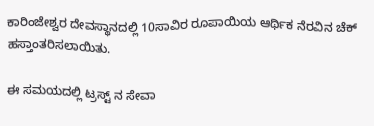ಕಾರಿಂಜೇಶ್ವರ ದೇವಸ್ಥಾನದಲ್ಲಿ 10ಸಾವಿರ ರೂಪಾಯಿಯ ಆರ್ಥಿಕ ನೆರವಿನ ಚೆಕ್‌ ಹಸ್ತಾಂತರಿಸಲಾಯಿತು.

ಈ ಸಮಯದಲ್ಲಿ ಟ್ರಸ್ಟ್ ನ ಸೇವಾ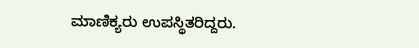ಮಾಣಿಕ್ಯರು ಉಪಸ್ಥಿತರಿದ್ದರು.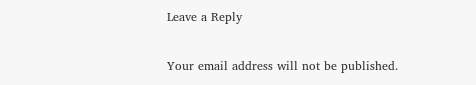Leave a Reply

Your email address will not be published.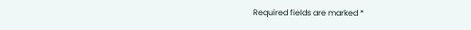Required fields are marked *